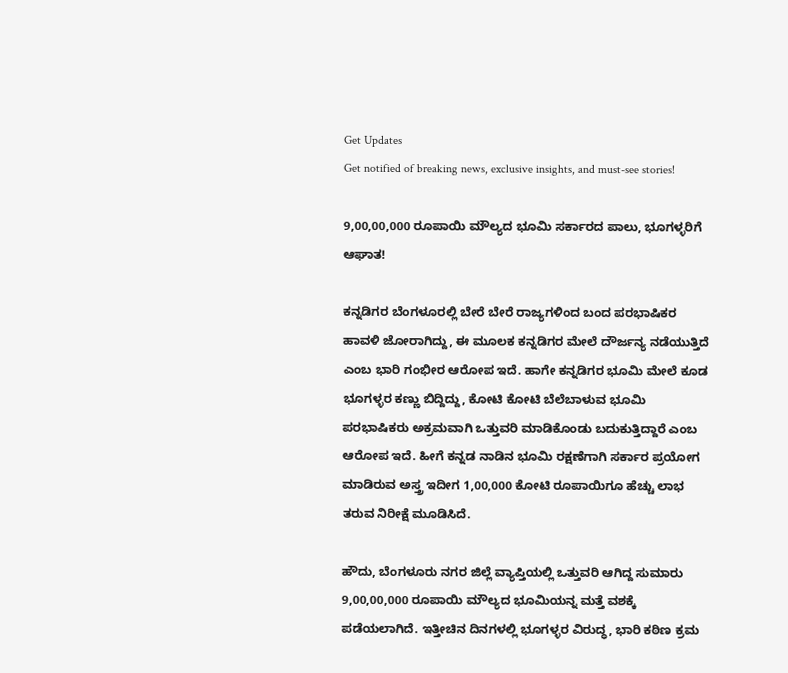Get Updates
Get notified of breaking news, exclusive insights, and must-see stories!

9,00,00,000 ರೂಪಾಯಿ ಮೌಲ್ಯದ ಭೂಮಿ ಸರ್ಕಾರದ ಪಾಲು, ಭೂಗಳ್ಳರಿಗೆ ಆಘಾತ!

ಕನ್ನಡಿಗರ ಬೆಂಗಳೂರಲ್ಲಿ ಬೇರೆ ಬೇರೆ ರಾಜ್ಯಗಳಿಂದ ಬಂದ ಪರಭಾಷಿಕರ ಹಾವಳಿ ಜೋರಾಗಿದ್ದು, ಈ ಮೂಲಕ ಕನ್ನಡಿಗರ ಮೇಲೆ ದೌರ್ಜನ್ಯ ನಡೆಯುತ್ತಿದೆ ಎಂಬ ಭಾರಿ ಗಂಭೀರ ಆರೋಪ ಇದೆ. ಹಾಗೇ ಕನ್ನಡಿಗರ ಭೂಮಿ ಮೇಲೆ ಕೂಡ ಭೂಗಳ್ಳರ ಕಣ್ಣು ಬಿದ್ದಿದ್ದು, ಕೋಟಿ ಕೋಟಿ ಬೆಲೆಬಾಳುವ ಭೂಮಿ ಪರಭಾಷಿಕರು ಅಕ್ರಮವಾಗಿ ಒತ್ತುವರಿ ಮಾಡಿಕೊಂಡು ಬದುಕುತ್ತಿದ್ದಾರೆ ಎಂಬ ಆರೋಪ ಇದೆ. ಹೀಗೆ ಕನ್ನಡ ನಾಡಿನ ಭೂಮಿ ರಕ್ಷಣೆಗಾಗಿ ಸರ್ಕಾರ ಪ್ರಯೋಗ ಮಾಡಿರುವ ಅಸ್ತ್ರ ಇದೀಗ 1,00,000 ಕೋಟಿ ರೂಪಾಯಿಗೂ ಹೆಚ್ಚು ಲಾಭ ತರುವ ನಿರೀಕ್ಷೆ ಮೂಡಿಸಿದೆ.

ಹೌದು, ಬೆಂಗಳೂರು ನಗರ ಜಿಲ್ಲೆ ವ್ಯಾಪ್ತಿಯಲ್ಲಿ ಒತ್ತುವರಿ ಆಗಿದ್ದ ಸುಮಾರು 9,00,00,000 ರೂಪಾಯಿ ಮೌಲ್ಯದ ಭೂಮಿಯನ್ನ ಮತ್ತೆ ವಶಕ್ಕೆ ಪಡೆಯಲಾಗಿದೆ. ಇತ್ತೀಚಿನ ದಿನಗಳಲ್ಲಿ ಭೂಗಳ್ಳರ ವಿರುದ್ಧ, ಭಾರಿ ಕಠಿಣ ಕ್ರಮ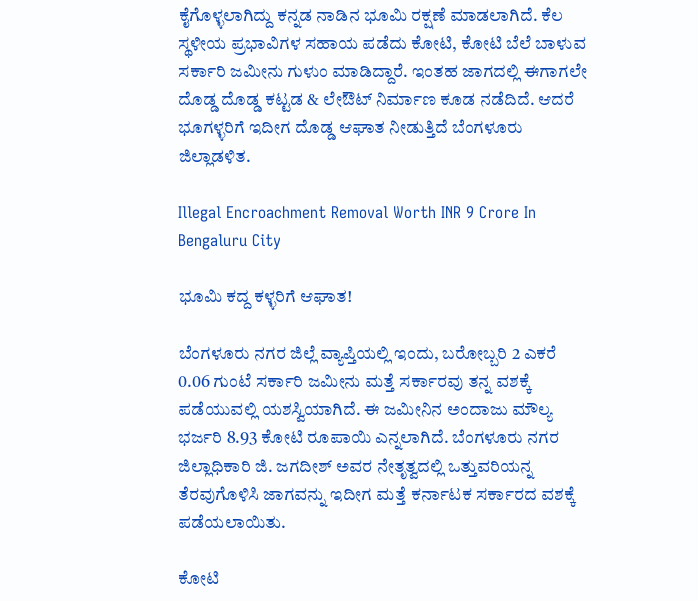ಕೈಗೊಳ್ಳಲಾಗಿದ್ದು ಕನ್ನಡ ನಾಡಿನ ಭೂಮಿ ರಕ್ಷಣೆ ಮಾಡಲಾಗಿದೆ. ಕೆಲ ಸ್ಥಳೀಯ ಪ್ರಭಾವಿಗಳ ಸಹಾಯ ಪಡೆದು ಕೋಟಿ, ಕೋಟಿ ಬೆಲೆ ಬಾಳುವ ಸರ್ಕಾರಿ ಜಮೀನು ಗುಳುಂ ಮಾಡಿದ್ದಾರೆ. ಇಂತಹ ಜಾಗದಲ್ಲಿ ಈಗಾಗಲೇ ದೊಡ್ಡ ದೊಡ್ಡ ಕಟ್ಟಡ & ಲೇಔಟ್ ನಿರ್ಮಾಣ ಕೂಡ ನಡೆದಿದೆ. ಆದರೆ ಭೂಗಳ್ಳರಿಗೆ ಇದೀಗ ದೊಡ್ಡ ಆಘಾತ ನೀಡುತ್ತಿದೆ ಬೆಂಗಳೂರು ಜಿಲ್ಲಾಡಳಿತ.

Illegal Encroachment Removal Worth INR 9 Crore In Bengaluru City

ಭೂಮಿ ಕದ್ದ ಕಳ್ಳರಿಗೆ ಆಘಾತ!

ಬೆಂಗಳೂರು ನಗರ ಜಿಲ್ಲೆ ವ್ಯಾಪ್ತಿಯಲ್ಲಿ ಇಂದು, ಬರೋಬ್ಬರಿ 2 ಎಕರೆ 0.06 ಗುಂಟೆ ಸರ್ಕಾರಿ ಜಮೀನು ಮತ್ತೆ ಸರ್ಕಾರವು ತನ್ನ ವಶಕ್ಕೆ ಪಡೆಯುವಲ್ಲಿ ಯಶಸ್ವಿಯಾಗಿದೆ. ಈ ಜಮೀನಿನ ಅಂದಾಜು ಮೌಲ್ಯ ಭರ್ಜರಿ 8.93 ಕೋಟಿ ರೂಪಾಯಿ ಎನ್ನಲಾಗಿದೆ. ಬೆಂಗಳೂರು ನಗರ ಜಿಲ್ಲಾಧಿಕಾರಿ ಜಿ. ಜಗದೀಶ್ ಅವರ ನೇತೃತ್ವದಲ್ಲಿ ಒತ್ತುವರಿಯನ್ನ ತೆರವುಗೊಳಿಸಿ ಜಾಗವನ್ನು ಇದೀಗ ಮತ್ತೆ ಕರ್ನಾಟಕ ಸರ್ಕಾರದ ವಶಕ್ಕೆ ಪಡೆಯಲಾಯಿತು.

ಕೋಟಿ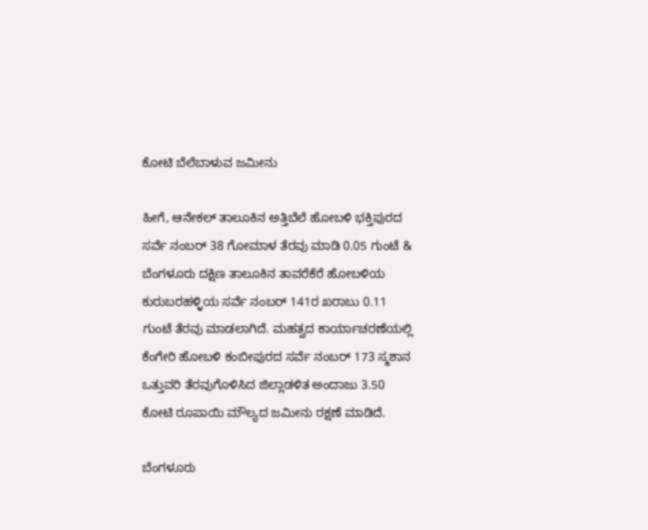ಕೋಟಿ ಬೆಲೆಬಾಳುವ ಜಮೀನು

ಹೀಗೆ, ಆನೇಕಲ್ ತಾಲೂಕಿನ ಅತ್ತಿಬೆಲೆ ಹೋಬಳಿ ಭಕ್ತಿಪುರದ ಸರ್ವೆ ನಂಬರ್ 38 ಗೋಮಾಳ ತೆರವು ಮಾಡಿ 0.05 ಗುಂಟೆ & ಬೆಂಗಳೂರು ದಕ್ಷಿಣ ತಾಲೂಕಿನ ತಾವರೆಕೆರೆ ಹೋಬಳಿಯ ಕುರುಬರಹಳ್ಳಿಯ ಸರ್ವೆ ನಂಬರ್ 141ರ ಖರಾಬು 0.11 ಗುಂಟೆ ತೆರವು ಮಾಡಲಾಗಿದೆ. ಮಹತ್ವದ ಕಾರ್ಯಾಚರಣೆಯಲ್ಲಿ ಕೆಂಗೇರಿ ಹೋಬಳಿ ಕಂಬೀಪುರದ ಸರ್ವೆ ನಂಬರ್ 173 ಸ್ಮಶಾನ ಒತ್ತುವರಿ ತೆರವುಗೊಳಿಸಿದ ಜಿಲ್ಲಾಡಳಿತ ಅಂದಾಜು 3.50 ಕೋಟಿ ರೂಪಾಯಿ ಮೌಲ್ಯದ ಜಮೀನು ರಕ್ಷಣೆ ಮಾಡಿದೆ.

ಬೆಂಗಳೂರು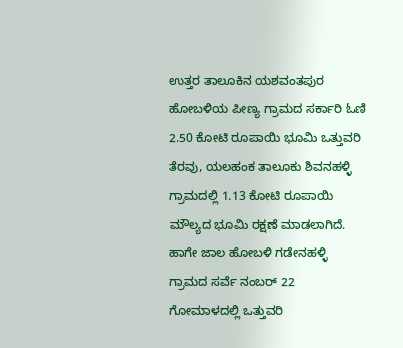ಉತ್ತರ ತಾಲೂಕಿನ ಯಶವಂತಪುರ ಹೋಬಳಿಯ ಪೀಣ್ಯ ಗ್ರಾಮದ ಸರ್ಕಾರಿ ಓಣಿ 2.50 ಕೋಟಿ ರೂಪಾಯಿ ಭೂಮಿ ಒತ್ತುವರಿ ತೆರವು, ಯಲಹಂಕ ತಾಲೂಕು ಶಿವನಹಳ್ಳಿ ಗ್ರಾಮದಲ್ಲಿ 1.13 ಕೋಟಿ ರೂಪಾಯಿ ಮೌಲ್ಯದ ಭೂಮಿ ರಕ್ಷಣೆ ಮಾಡಲಾಗಿದೆ. ಹಾಗೇ ಜಾಲ ಹೋಬಳಿ ಗಡೇನಹಳ್ಳಿ ಗ್ರಾಮದ ಸರ್ವೆ ನಂಬರ್ 22 ಗೋಮಾಳದಲ್ಲಿ ಒತ್ತುವರಿ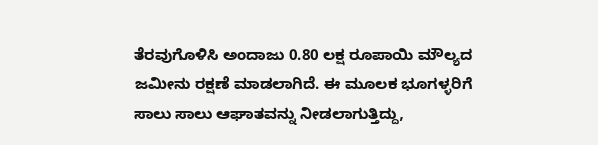ತೆರವುಗೊಳಿಸಿ ಅಂದಾಜು 0.80 ಲಕ್ಷ ರೂಪಾಯಿ ಮೌಲ್ಯದ ಜಮೀನು ರಕ್ಷಣೆ ಮಾಡಲಾಗಿದೆ. ಈ ಮೂಲಕ ಭೂಗಳ್ಳರಿಗೆ ಸಾಲು ಸಾಲು ಆಘಾತವನ್ನು ನೀಡಲಾಗುತ್ತಿದ್ದು,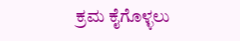ಕ್ರಮ ಕೈಗೊಳ್ಳಲು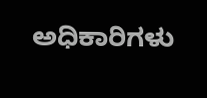ಅಧಿಕಾರಿಗಳು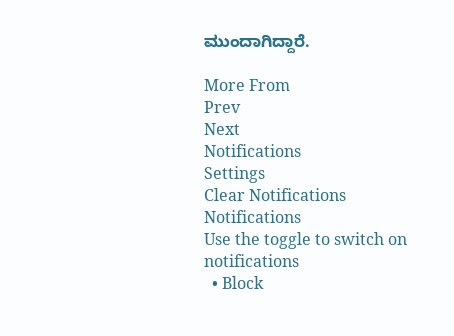ಮುಂದಾಗಿದ್ದಾರೆ.

More From
Prev
Next
Notifications
Settings
Clear Notifications
Notifications
Use the toggle to switch on notifications
  • Block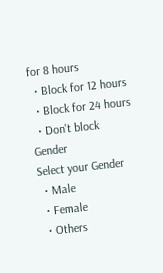for 8 hours
  • Block for 12 hours
  • Block for 24 hours
  • Don't block
Gender
Select your Gender
  • Male
  • Female
  • Others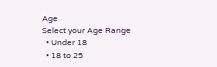Age
Select your Age Range
  • Under 18
  • 18 to 25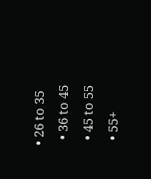• 26 to 35
  • 36 to 45
  • 45 to 55
  • 55+